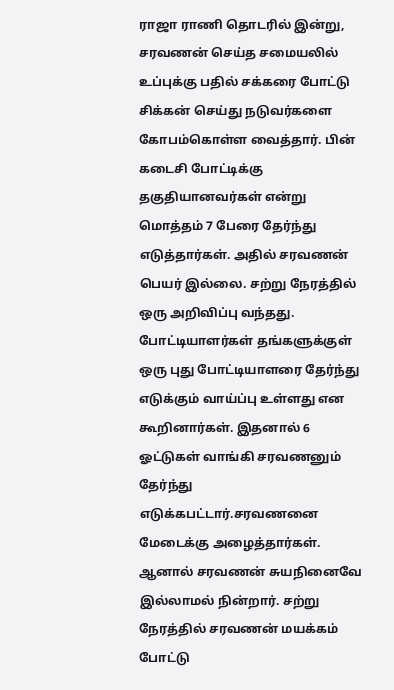ராஜா ராணி தொடரில் இன்று, சரவணன் செய்த சமையலில் உப்புக்கு பதில் சக்கரை போட்டு சிக்கன் செய்து நடுவர்களை கோபம்கொள்ள வைத்தார். பின் கடைசி போட்டிக்கு தகுதியானவர்கள் என்று மொத்தம் 7 பேரை தேர்ந்து எடுத்தார்கள். அதில் சரவணன் பெயர் இல்லை. சற்று நேரத்தில் ஒரு அறிவிப்பு வந்தது. போட்டியாளர்கள் தங்களுக்குள் ஒரு புது போட்டியாளரை தேர்ந்து எடுக்கும் வாய்ப்பு உள்ளது என கூறினார்கள். இதனால் 6 ஓட்டுகள் வாங்கி சரவணனும் தேர்ந்து எடுக்கபட்டார்.சரவணனை மேடைக்கு அழைத்தார்கள். ஆனால் சரவணன் சுயநினைவே இல்லாமல் நின்றார். சற்று நேரத்தில் சரவணன் மயக்கம் போட்டு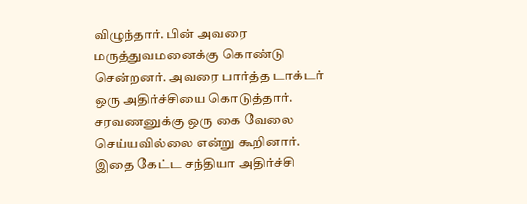விழுந்தார். பின் அவரை மருத்துவமனைக்கு கொண்டு சென்றனர். அவரை பார்த்த டாக்டர் ஒரு அதிர்ச்சியை கொடுத்தார். சரவணனுக்கு ஒரு கை வேலை செய்யவில்லை என்று கூறினார். இதை கேட்ட சந்தியா அதிர்ச்சி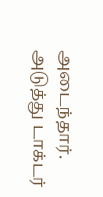அடைந்தார். அடுத்து டாக்டர்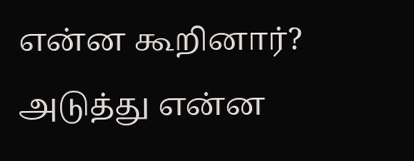என்ன கூறினார்? அடுத்து என்ன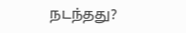நடந்தது?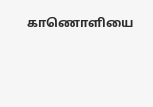காணொளியை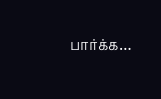பார்க்க…